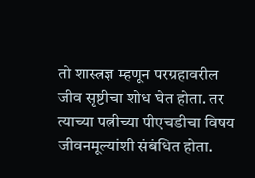तो शास्त्रज्ञ म्हणून परग्रहावरील जीव सृष्टीचा शोध घेत होता. तर त्याच्या पत्नीच्या पीएचडीचा विषय जीवनमूल्यांशी संबंधित होता.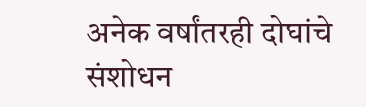अनेक वर्षांतरही दोघांचे संशोधन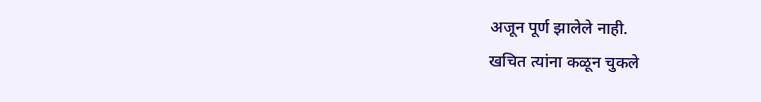अजून पूर्ण झालेले नाही.
खचित त्यांना कळून चुकले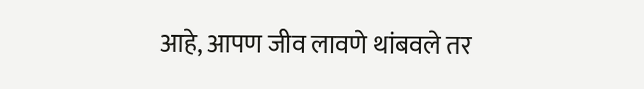आहे, आपण जीव लावणे थांबवले तर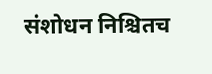संशोधन निश्चितच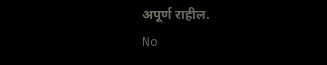अपूर्ण राहील.
No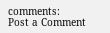comments:
Post a Comment